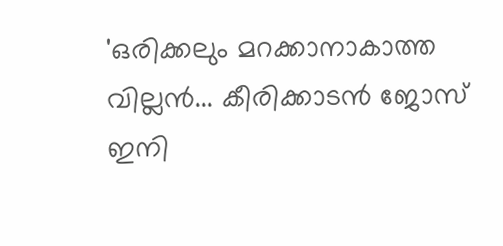'ഒരിക്കലും മറക്കാനാകാത്ത വില്ലന്‍... കീരിക്കാടൻ ജോസ് ഇനി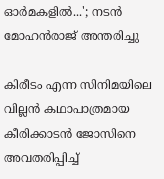ഓർമകളിൽ...'; നടൻ മോഹൻരാജ് അന്തരിച്ചു

കിരീടം എന്ന സിനിമയിലെ വില്ലൻ കഥാപാത്രമായ കീരിക്കാടൻ ജോസിനെ അവതരിപ്പിച്ച്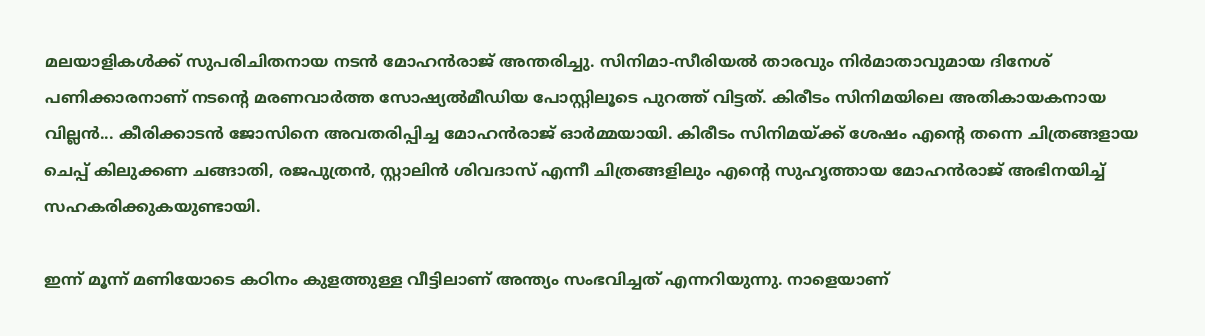മലയാളികൾക്ക് സുപരിചിതനായ നടൻ മോഹൻരാജ് അന്തരിച്ചു. സിനിമാ-സീരിയൽ താരവും നിർമാതാവുമായ ദിനേശ് പണിക്കാരനാണ് നടന്റെ മരണവാർത്ത സോഷ്യൽമീഡിയ പോസ്റ്റിലൂടെ പുറത്ത് വിട്ടത്. കിരീടം സിനിമയിലെ അതികായകനായ വില്ലൻ... കീരിക്കാടൻ ജോസിനെ അവതരിപ്പിച്ച മോഹൻരാജ് ഓർമ്മയായി. കിരീടം സിനിമയ്ക്ക് ശേഷം എന്റെ തന്നെ ചിത്രങ്ങളായ ചെപ്പ് കിലുക്കണ ചങ്ങാതി, രജപുത്രൻ, സ്റ്റാലിൻ ശിവദാസ് എന്നീ ചിത്രങ്ങളിലും എന്റെ സുഹൃത്തായ മോഹൻരാജ് അഭിനയിച്ച് സഹകരിക്കുകയുണ്ടായി.

ഇന്ന് മൂന്ന് മണിയോടെ കഠിനം കുളത്തുള്ള വീട്ടിലാണ് അന്ത്യം സംഭവിച്ചത് എന്നറിയുന്നു. നാളെയാണ്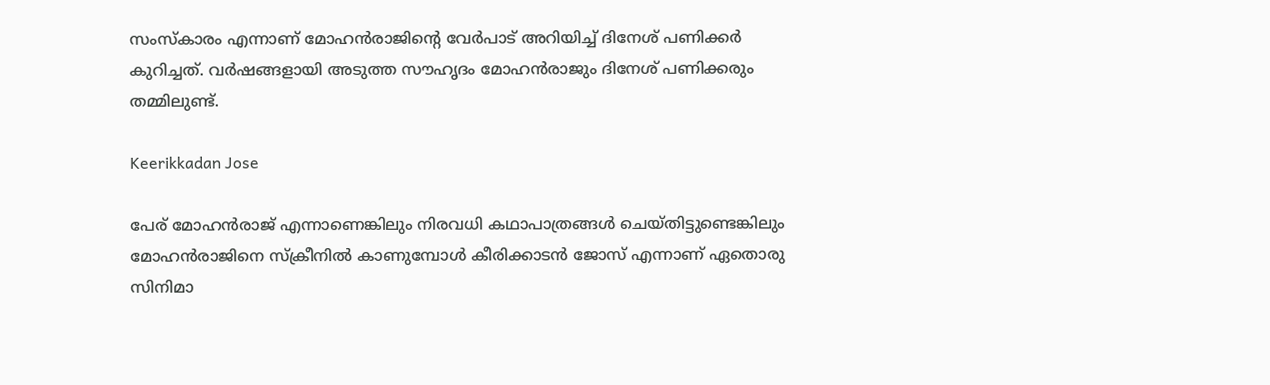സംസ്കാരം എന്നാണ് മോഹൻരാജിന്റെ വേർപാട് അറിയിച്ച് ദിനേശ് പണിക്കർ കുറിച്ചത്. വർഷങ്ങളായി അടുത്ത സൗഹൃദം മോഹൻരാജും ദിനേശ് പണിക്കരും തമ്മിലുണ്ട്.

Keerikkadan Jose

പേര് മോഹൻരാജ് എന്നാണെങ്കിലും നിരവധി കഥാപാത്രങ്ങൾ ചെയ്തിട്ടുണ്ടെങ്കിലും മോഹൻരാജിനെ സ്ക്രീനിൽ കാണുമ്പോൾ കീരിക്കാടൻ ജോസ് എന്നാണ് ഏതൊരു സിനിമാ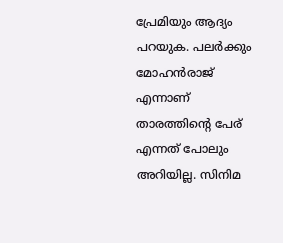പ്രേമിയും ആദ്യം പറയുക. പലർക്കും മോഹൻരാജ് എന്നാണ് താരത്തിന്റെ പേര് എന്നത് പോലും അറിയില്ല. സിനിമ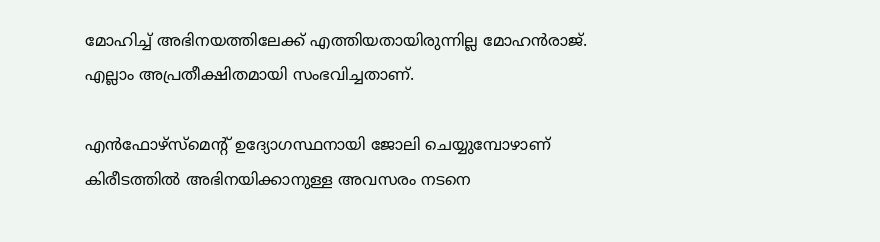മോഹിച്ച് അഭിനയത്തിലേക്ക് എത്തിയതായിരുന്നില്ല മോഹൻരാജ്. എല്ലാം അപ്രതീക്ഷിതമായി സംഭവിച്ചതാണ്.

എൻഫോഴ്സ്മെന്റ് ഉദ്യോഗസ്ഥനായി ജോലി ചെയ്യുമ്പോഴാണ് കിരീടത്തിൽ അഭിനയിക്കാനുള്ള അവസരം നടനെ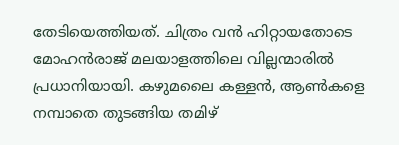തേടിയെത്തിയത്. ചിത്രം വൻ ഹിറ്റായതോടെ മോഹൻരാജ് മലയാളത്തിലെ വില്ലന്മാരിൽ പ്രധാനിയായി. കഴുമലൈ കള്ളൻ, ആൺകളെ നമ്പാതെ തുടങ്ങിയ തമിഴ്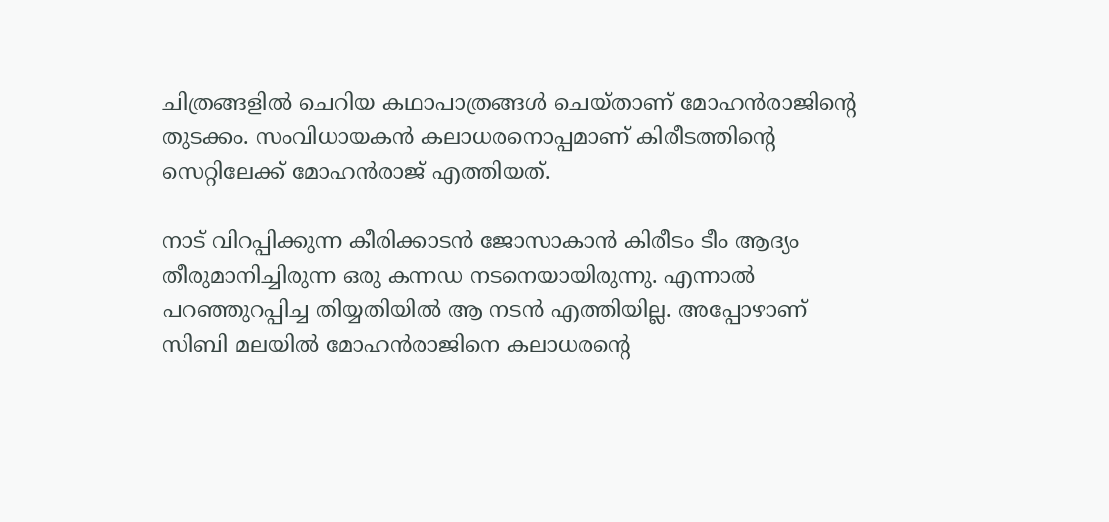ചിത്രങ്ങളിൽ ചെറിയ കഥാപാത്രങ്ങൾ ചെയ്താണ് മോഹൻരാജിന്റെ തുടക്കം. സംവിധായകൻ കലാധരനൊപ്പമാണ് കിരീടത്തിന്റെ സെറ്റിലേക്ക് മോഹൻരാജ് എത്തിയത്.

നാട് വിറപ്പിക്കുന്ന കീരിക്കാടൻ ജോസാകാൻ കിരീടം ടീം ആദ്യം തീരുമാനിച്ചിരുന്ന ഒരു കന്നഡ നടനെയായിരുന്നു. എന്നാൽ പറഞ്ഞുറപ്പിച്ച തിയ്യതിയിൽ ആ നടൻ എത്തിയില്ല. അപ്പോഴാണ് സിബി മലയിൽ മോഹൻരാജിനെ കലാധരന്റെ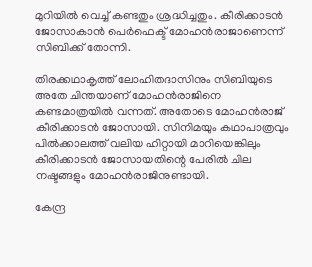മുറിയിൽ വെച്ച് കണ്ടതും ശ്രദ്ധിച്ചതും. കീരിക്കാടൻ ജോസാകാൻ പെർഫെക്ട് മോഹൻരാജാണെന്ന് സിബിക്ക് തോന്നി.

തിരക്കഥാകൃത്ത് ലോഹിതദാസിനും സിബിയുടെ അതേ ചിന്തയാണ് മോഹൻരാജിനെ കണ്ടമാത്രയിൽ വന്നത്. അതോടെ മോഹൻരാജ് കീരിക്കാടൻ ജോസായി. സിനിമയും കഥാപാത്രവും പിൽക്കാലത്ത് വലിയ ഹിറ്റായി മാറിയെങ്കിലും കീരിക്കാടൻ ജോസായതിന്റെ പേരിൽ ചില നഷ്ടങ്ങളും മോഹൻരാജിനുണ്ടായി.

കേന്ദ്ര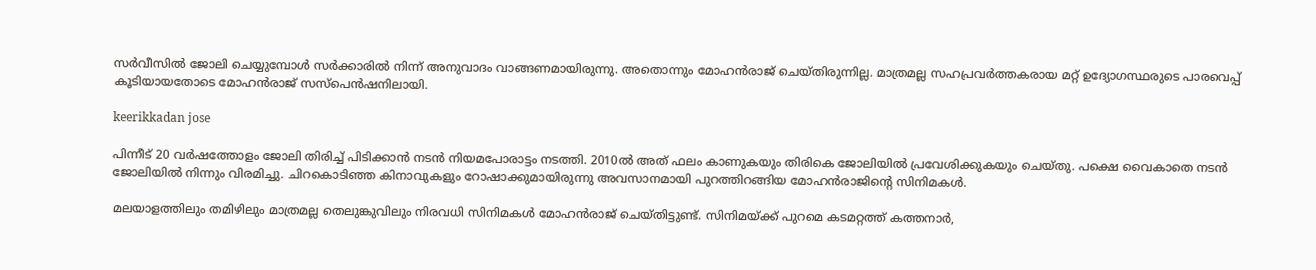സർവീസിൽ ജോലി ചെയ്യുമ്പോൾ സർക്കാരിൽ നിന്ന് അനുവാദം വാങ്ങണമായിരുന്നു. അതൊന്നും മോഹൻരാജ് ചെയ്തിരുന്നില്ല. മാത്രമല്ല സഹപ്രവർത്തകരായ മറ്റ് ഉദ്യോഗസ്ഥരുടെ പാരവെപ്പ് കൂടിയായതോടെ മോഹൻരാജ് സസ്പെൻഷനിലായി.

keerikkadan jose

പിന്നീട് 20 വർഷത്തോളം ജോലി തിരിച്ച് പിടിക്കാൻ നടൻ നിയമപോരാട്ടം നടത്തി. 2010ൽ അത് ഫലം കാണുകയും തിരികെ ജോലിയിൽ പ്രവേശിക്കുകയും ചെയ്തു. പക്ഷെ വൈകാതെ നടൻ ജോലിയിൽ നിന്നും വിരമിച്ചു. ചിറകൊടിഞ്ഞ കിനാവുകളും റോഷാക്കുമായിരുന്നു അവസാനമായി പുറത്തിറങ്ങിയ മോഹൻരാജിന്റെ സിനിമകൾ.

മലയാളത്തിലും തമിഴിലും മാത്രമല്ല തെലുങ്കുവിലും നിരവധി സിനിമകൾ മോഹൻരാജ് ചെയ്തിട്ടുണ്ട്. സിനിമയ്ക്ക് പുറമെ കടമറ്റത്ത് കത്തനാർ,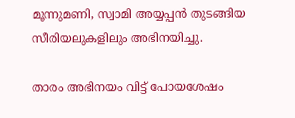മൂന്നുമണി, സ്വാമി അയ്യപ്പൻ തുടങ്ങിയ സീരിയലുകളിലും അഭിനയിച്ചു.

താരം അഭിനയം വിട്ട് പോയശേഷം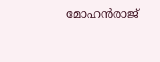മോഹൻരാജ്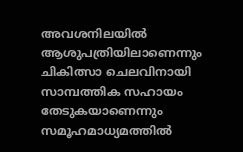അവശനിലയിൽ ആശുപത്രിയിലാണെന്നും ചികിത്സാ ചെലവിനായി സാമ്പത്തിക സഹായം തേടുകയാണെന്നും സമൂഹമാധ്യമത്തിൽ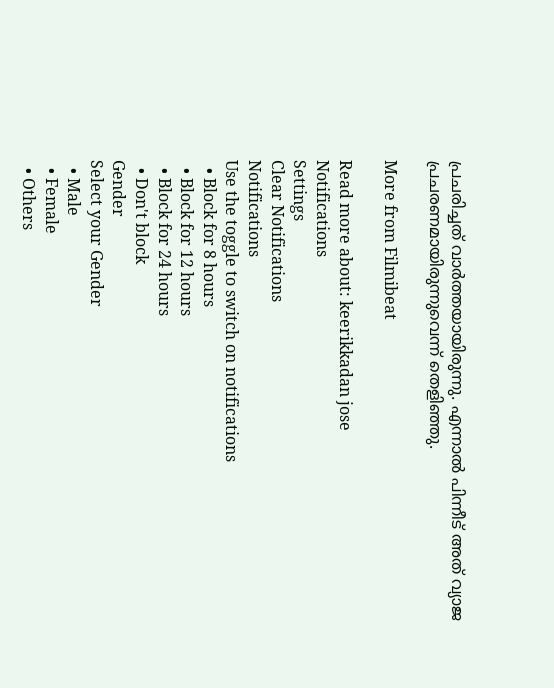പ്രചരിച്ചത് വാർത്തയായിരുന്നു. എന്നാൽ പിന്നീട് അത് വ്യാജ പ്രചരണമായിരുന്നുവെന്ന് തെളിഞ്ഞു.

More from Filmibeat

Read more about: keerikkadan jose
Notifications
Settings
Clear Notifications
Notifications
Use the toggle to switch on notifications
  • Block for 8 hours
  • Block for 12 hours
  • Block for 24 hours
  • Don't block
Gender
Select your Gender
  • Male
  • Female
  • Others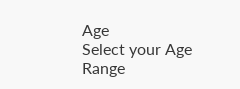Age
Select your Age Range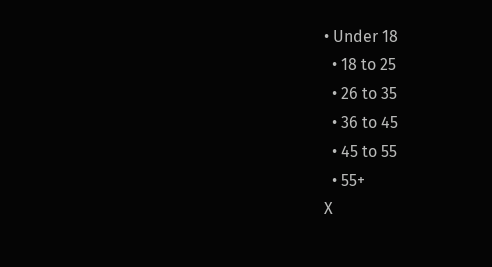• Under 18
  • 18 to 25
  • 26 to 35
  • 36 to 45
  • 45 to 55
  • 55+
X